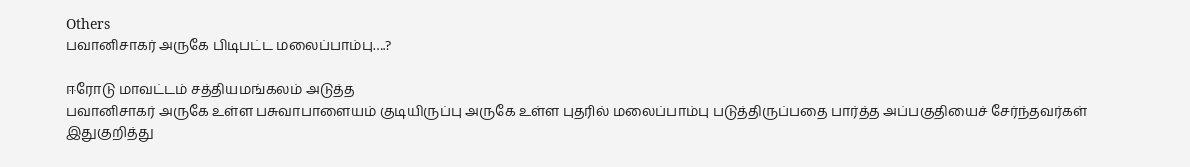Others
பவானிசாகர் அருகே பிடிபட்ட மலைப்பாம்பு….?

ஈரோடு மாவட்டம் சத்தியமங்கலம் அடுத்த
பவானிசாகர் அருகே உள்ள பசுவாபாளையம் குடியிருப்பு அருகே உள்ள புதரில் மலைப்பாம்பு படுத்திருப்பதை பார்த்த அப்பகுதியைச் சேர்ந்தவர்கள் இதுகுறித்து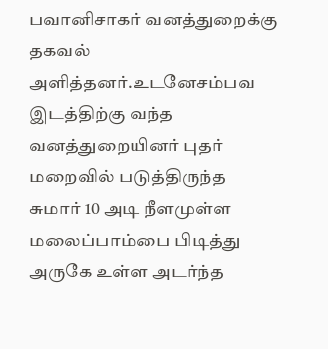பவானிசாகர் வனத்துறைக்கு தகவல் அளித்தனர்.உடனேசம்பவ இடத்திற்கு வந்த வனத்துறையினர் புதர் மறைவில் படுத்திருந்த சுமார் 10 அடி நீளமுள்ள மலைப்பாம்பை பிடித்து அருகே உள்ள அடர்ந்த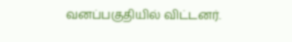வனப்பகுதியில் விட்டனர்.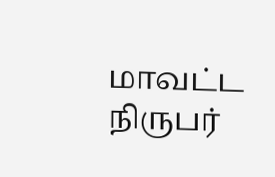மாவட்ட நிருபர்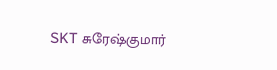SKT சுரேஷ்குமார்